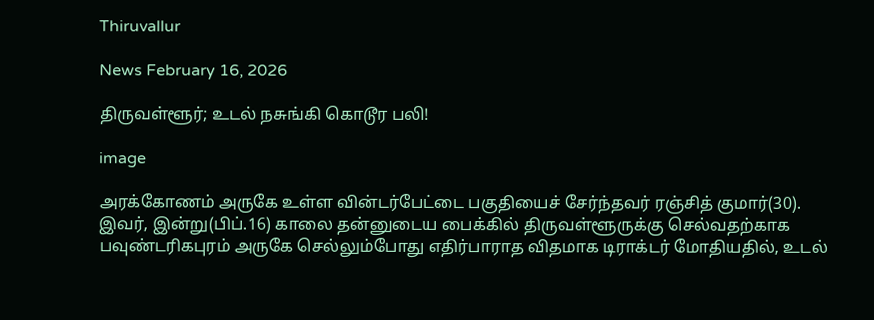Thiruvallur

News February 16, 2026

திருவள்ளூர்; உடல் நசுங்கி கொடூர பலி!

image

அரக்கோணம் அருகே உள்ள வின்டர்பேட்டை பகுதியைச் சேர்ந்தவர் ரஞ்சித் குமார்(30). இவர், இன்று(பிப்.16) காலை தன்னுடைய பைக்கில் திருவள்ளூருக்கு செல்வதற்காக பவுண்டரிகபுரம் அருகே செல்லும்போது எதிர்பாராத விதமாக டிராக்டர் மோதியதில், உடல்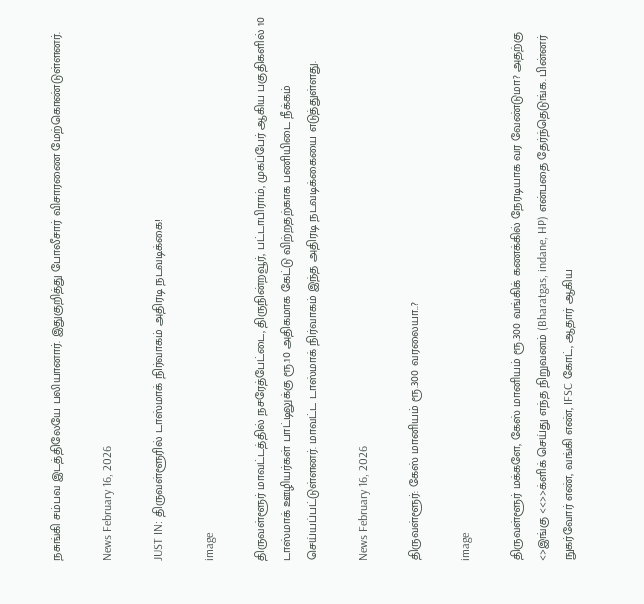நசுங்கி சம்பவ இடத்திலேயே பலியானார். இதுகுறித்து போலீசார் விசாரணை மேற்கொண்டுள்ளனர்.

News February 16, 2026

JUST IN: திருவள்ளூரில் டாஸ்மாக் நிர்வாகம் அதிரடி நடவடிக்கை!

image

திருவள்ளூர் மாவட்டத்தில் நசரேத்பேட்டை, திருநின்றவூர், பட்டாபிராம், முகப்பேர் ஆகிய பகுதிகளில் 10 டாஸ்மாக் ஊழியர்கள் பாட்டிலுக்கு ரூ.10 அதிகமாக கேட்டு விற்றதற்காக பணியிடை நீக்கம் செய்யப்பட்டுள்ளனர். மாவட்ட டாஸ்மாக் நிர்வாகம் இந்த அதிரடி நடவடிக்கையை எடுத்துள்ளது.

News February 16, 2026

திருவள்ளூர்: கேஸ் மானியம் ரூ.300 வரலையா..?

image

திருவள்ளூர் மக்களே, கேஸ் மானியம் ரூ.300 வங்கிக் கணக்கில் நேரடியாக வர வேண்டுமா? அதற்கு <>இங்கு <<>>க்ளிக் செய்து எந்த நிறுவனம் (Bharatgas, indane, HP) என்பதை தேர்ந்தெடுங்க. பின்னர் நுகர்வோர் எண், வங்கி எண், IFSC கோட், ஆதார் ஆகிய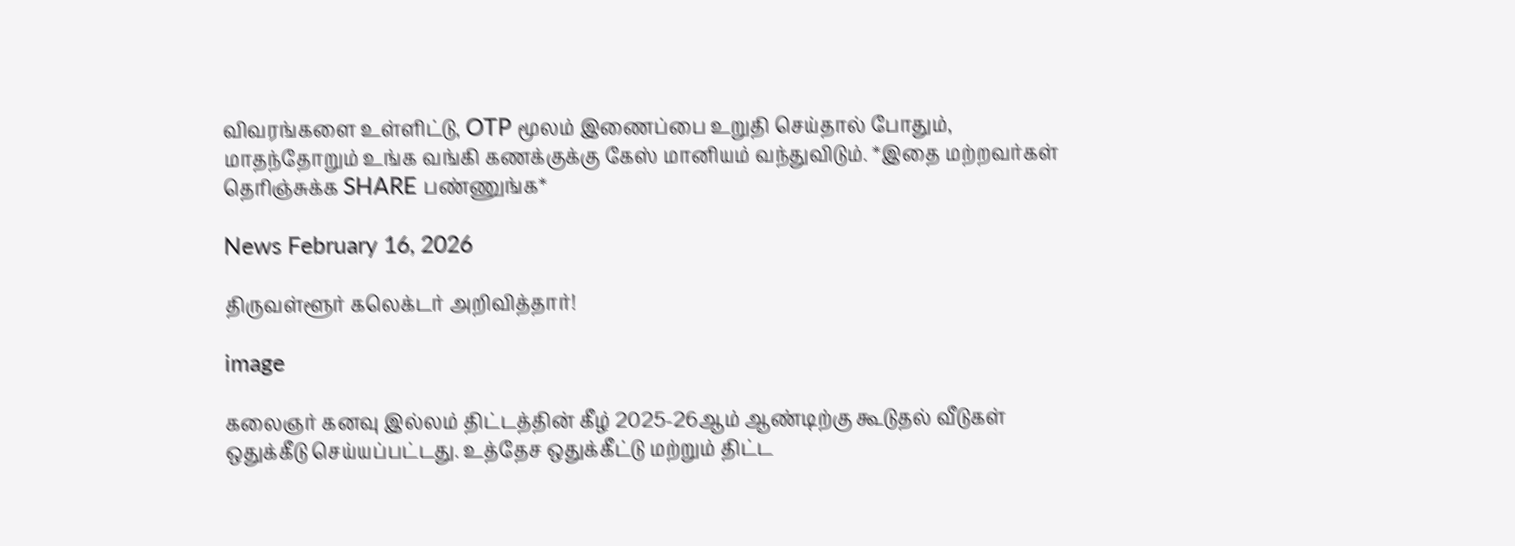விவரங்களை உள்ளிட்டு, OTP மூலம் இணைப்பை உறுதி செய்தால் போதும், மாதந்தோறும் உங்க வங்கி கணக்குக்கு கேஸ் மானியம் வந்துவிடும். *இதை மற்றவர்கள் தெரிஞ்சுக்க SHARE பண்ணுங்க*

News February 16, 2026

திருவள்ளூர் கலெக்டர் அறிவித்தார்!

image

கலைஞர் கனவு இல்லம் திட்டத்தின் கீழ் 2025-26ஆம் ஆண்டிற்கு கூடுதல் வீடுகள் ஒதுக்கீடு செய்யப்பட்டது. உத்தேச ஒதுக்கீட்டு மற்றும் திட்ட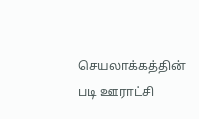செயலாக்கத்தின் படி ஊராட்சி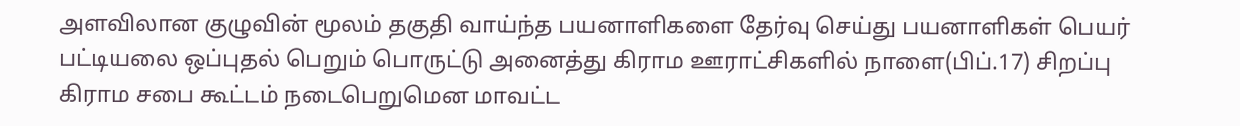அளவிலான குழுவின் மூலம் தகுதி வாய்ந்த பயனாளிகளை தேர்வு செய்து பயனாளிகள் பெயர் பட்டியலை ஒப்புதல் பெறும் பொருட்டு அனைத்து கிராம ஊராட்சிகளில் நாளை(பிப்.17) சிறப்பு கிராம சபை கூட்டம் நடைபெறுமென மாவட்ட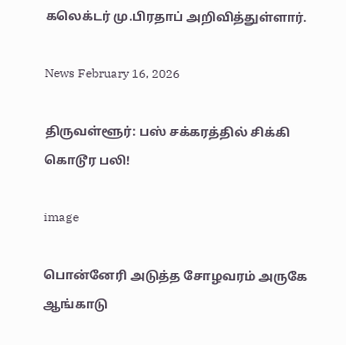கலெக்டர் மு.பிரதாப் அறிவித்துள்ளார்.

News February 16, 2026

திருவள்ளூர்: பஸ் சக்கரத்தில் சிக்கி கொடூர பலி!

image

பொன்னேரி அடுத்த சோழவரம் அருகே ஆங்காடு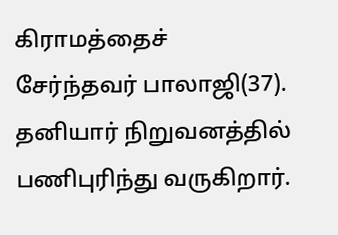கிராமத்தைச் சேர்ந்தவர் பாலாஜி(37). தனியார் நிறுவனத்தில் பணிபுரிந்து வருகிறார்.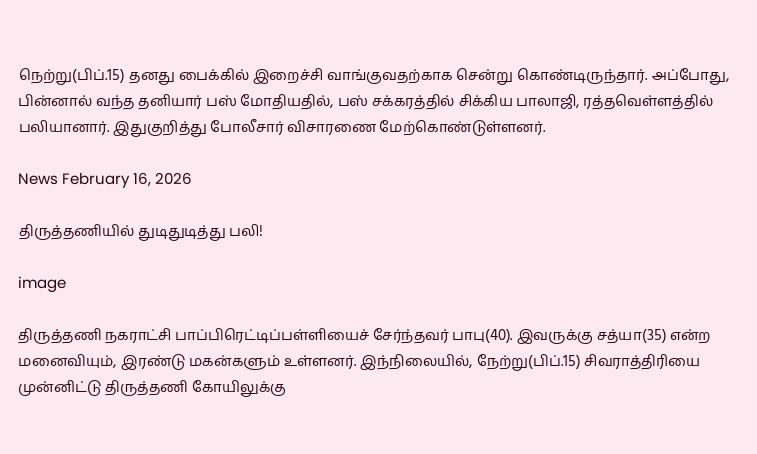நெற்று(பிப்.15) தனது பைக்கில் இறைச்சி வாங்குவதற்காக சென்று கொண்டிருந்தார். அப்போது, பின்னால் வந்த தனியார் பஸ் மோதியதில், பஸ் சக்கரத்தில் சிக்கிய பாலாஜி, ரத்தவெள்ளத்தில் பலியானார். இதுகுறித்து போலீசார் விசாரணை மேற்கொண்டுள்ளனர்.

News February 16, 2026

திருத்தணியில் துடிதுடித்து பலி!

image

திருத்தணி நகராட்சி பாப்பிரெட்டிப்பள்ளியைச் சேர்ந்தவர் பாபு(40). இவருக்கு சத்யா(35) என்ற மனைவியும், இரண்டு மகன்களும் உள்ளனர். இந்நிலையில், நேற்று(பிப்.15) சிவராத்திரியை முன்னிட்டு திருத்தணி கோயிலுக்கு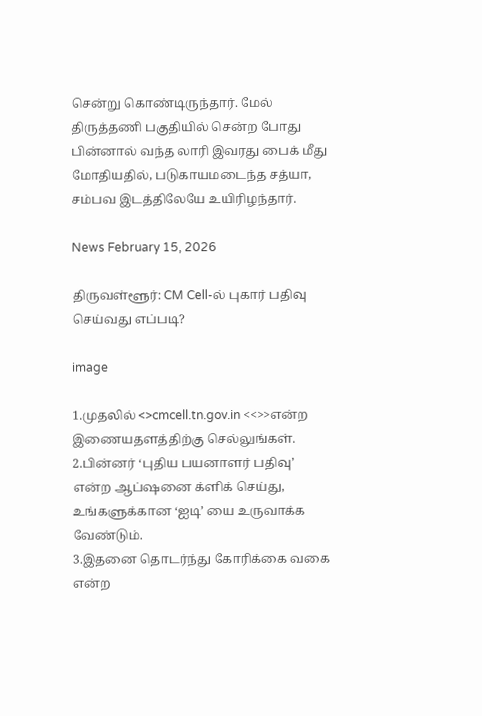சென்று கொண்டிருந்தார். மேல் திருத்தணி பகுதியில் சென்ற போது பின்னால் வந்த லாரி இவரது பைக் மீது மோதியதில், படுகாயமடைந்த சத்யா, சம்பவ இடத்திலேயே உயிரிழந்தார்.

News February 15, 2026

திருவள்ளூர்: CM Cell-ல் புகார் பதிவு செய்வது எப்படி?

image

1.முதலில் <>cmcell.tn.gov.in <<>>என்ற இணையதளத்திற்கு செல்லுங்கள்.
2.பின்னர் ‘புதிய பயனாளர் பதிவு’ என்ற ஆப்ஷனை க்ளிக் செய்து, உங்களுக்கான ‘ஐடி’ யை உருவாக்க வேண்டும்.
3.இதனை தொடர்ந்து கோரிக்கை வகை என்ற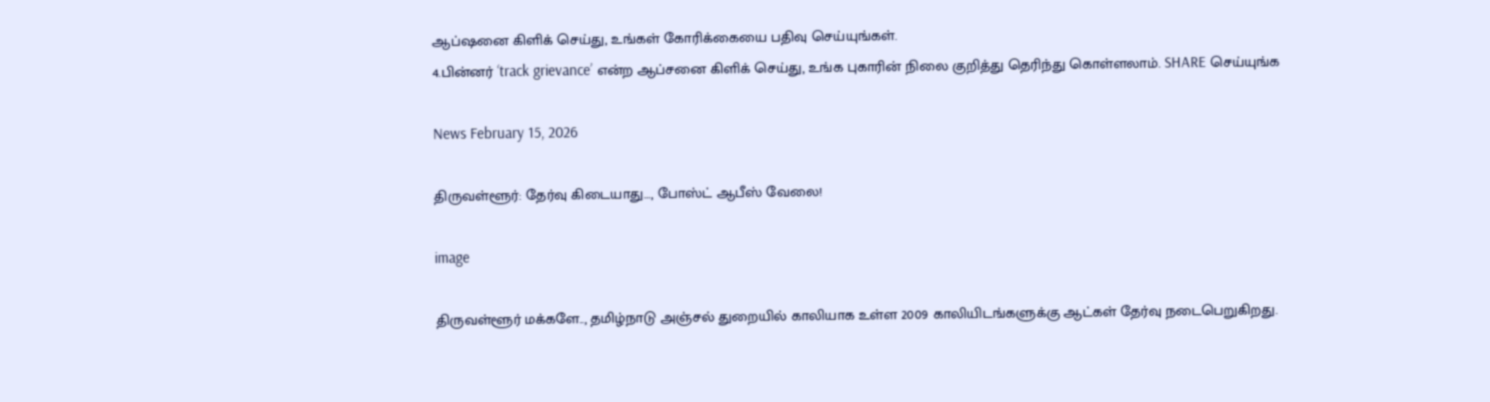ஆப்ஷனை கிளிக் செய்து, உங்கள் கோரிக்கையை பதிவு செய்யுங்கள்.
4.பின்னர் ‘track grievance’ என்ற ஆப்சனை கிளிக் செய்து, உங்க புகாரின் நிலை குறித்து தெரிந்து கொள்ளலாம். SHARE செய்யுங்க

News February 15, 2026

திருவள்ளூர்: தேர்வு கிடையாது…, போஸ்ட் ஆபீஸ் வேலை!

image

திருவள்ளூர் மக்களே.., தமிழ்நாடு அஞ்சல் துறையில் காலியாக உள்ள 2009 காலியிடங்களுக்கு ஆட்கள் தேர்வு நடைபெறுகிறது.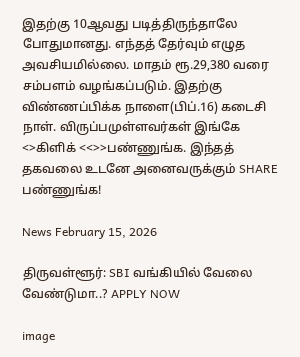இதற்கு 10ஆவது படித்திருந்தாலே போதுமானது. எந்தத் தேர்வும் எழுத அவசியமில்லை. மாதம் ரூ.29,380 வரை சம்பளம் வழங்கப்படும். இதற்கு விண்ணப்பிக்க நாளை(பிப்.16) கடைசி நாள். விருப்பமுள்ளவர்கள் இங்கே <>கிளிக் <<>>பண்ணுங்க. இந்தத் தகவலை உடனே அனைவருக்கும் SHARE பண்ணுங்க!

News February 15, 2026

திருவள்ளூர்: SBI வங்கியில் வேலை வேண்டுமா..? APPLY NOW

image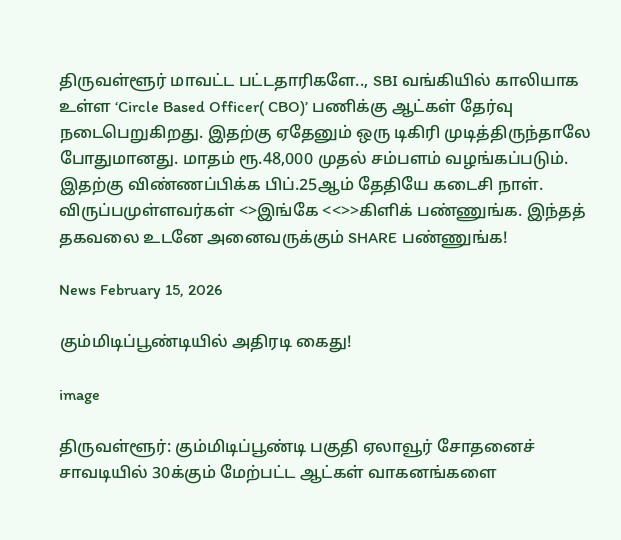திருவள்ளூர் மாவட்ட பட்டதாரிகளே.., SBI வங்கியில் காலியாக உள்ள ‘Circle Based Officer( CBO)’ பணிக்கு ஆட்கள் தேர்வு நடைபெறுகிறது. இதற்கு ஏதேனும் ஒரு டிகிரி முடித்திருந்தாலே போதுமானது. மாதம் ரூ.48,000 முதல் சம்பளம் வழங்கப்படும். இதற்கு விண்ணப்பிக்க பிப்.25ஆம் தேதியே கடைசி நாள். விருப்பமுள்ளவர்கள் <>இங்கே <<>>கிளிக் பண்ணுங்க. இந்தத் தகவலை உடனே அனைவருக்கும் SHARE பண்ணுங்க!

News February 15, 2026

கும்மிடிப்பூண்டியில் அதிரடி கைது!

image

திருவள்ளூர்: கும்மிடிப்பூண்டி பகுதி ஏலாவூர் சோதனைச் சாவடியில் 30க்கும் மேற்பட்ட ஆட்கள் வாகனங்களை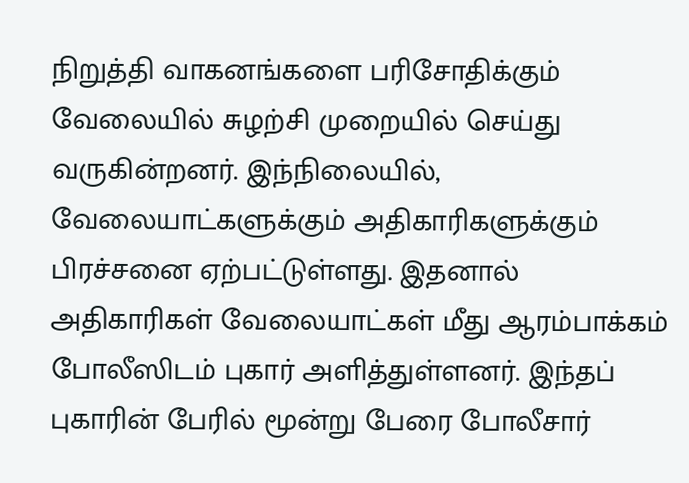நிறுத்தி வாகனங்களை பரிசோதிக்கும் வேலையில் சுழற்சி முறையில் செய்து வருகின்றனர். இந்நிலையில், வேலையாட்களுக்கும் அதிகாரிகளுக்கும் பிரச்சனை ஏற்பட்டுள்ளது. இதனால் அதிகாரிகள் வேலையாட்கள் மீது ஆரம்பாக்கம் போலீஸிடம் புகார் அளித்துள்ளனர். இந்தப் புகாரின் பேரில் மூன்று பேரை போலீசார்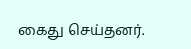கைது செய்தனர்.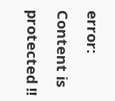error: Content is protected !!